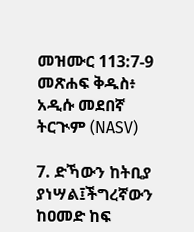መዝሙር 113:7-9 መጽሐፍ ቅዱስ፥ አዲሱ መደበኛ ትርጒም (NASV)

7. ድኻውን ከትቢያ ያነሣል፤ችግረኛውን ከዐመድ ከፍ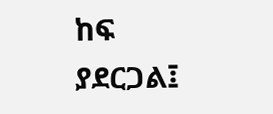ከፍ ያደርጋል፤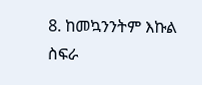8. ከመኳንንትም እኩል ስፍራ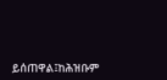ይሰጠዋል፤ከሕዝቡም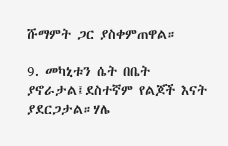ሹማምት ጋር ያስቀምጠዋል።

9. መካኒቱን ሴት በቤት ያኖራታል፤ደስተኛም የልጆች እናት ያደርጋታል።ሃሌ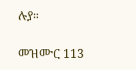ሉያ።

መዝሙር 113